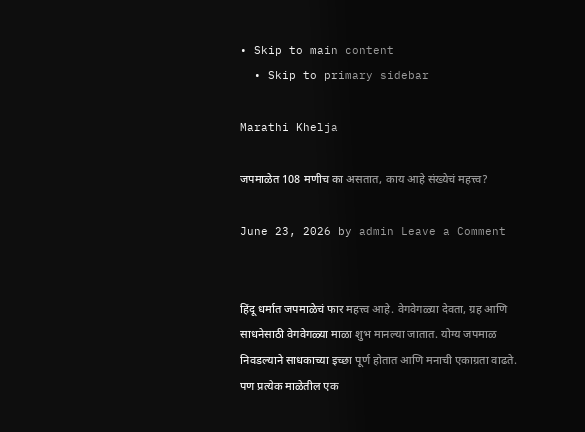• Skip to main content
  • Skip to primary sidebar

Marathi Khelja

जपमाळेत 108 मणीच का असतात, काय आहे संख्येचं महत्त्व?

June 23, 2026 by admin Leave a Comment


हिंदू धर्मात जपमाळेचं फार महत्त्व आहे. वेगवेगळ्या देवता, ग्रह आणि साधनेसाठी वेगवेगळ्या माळा शुभ मानल्या जातात. योग्य जपमाळ निवडल्याने साधकाच्या इच्छा पूर्ण होतात आणि मनाची एकाग्रता वाढते. पण प्रत्येक माळेतील एक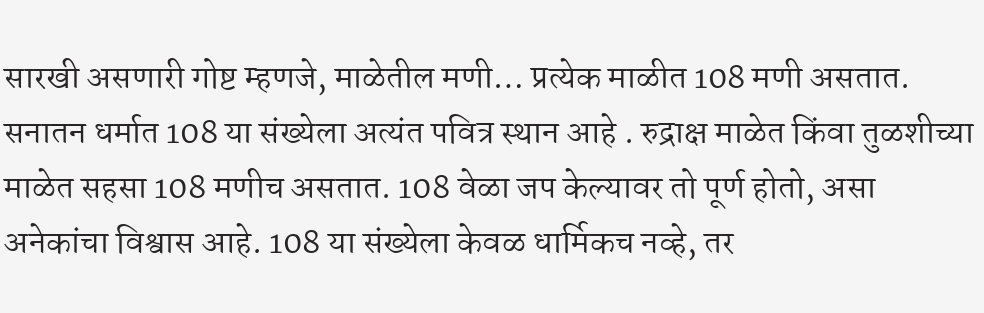सारखी असणारी गोष्ट म्हणजे, माळेतील मणी… प्रत्येक माळीत 108 मणी असतात. सनातन धर्मात 108 या संख्येला अत्यंत पवित्र स्थान आहे . रुद्राक्ष माळेत किंवा तुळशीच्या माळेत सहसा 108 मणीच असतात. 108 वेळा जप केल्यावर तो पूर्ण होतो, असा अनेकांचा विश्वास आहे. 108 या संख्येला केवळ धार्मिकच नव्हे, तर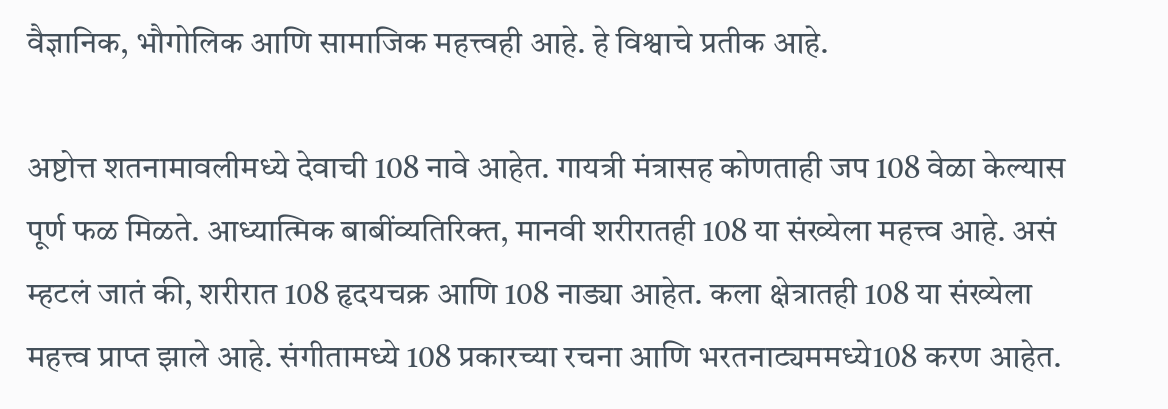वैज्ञानिक, भौगोलिक आणि सामाजिक महत्त्वही आहे. हे विश्वाचे प्रतीक आहे.

अष्टोत्त शतनामावलीमध्ये देवाची 108 नावे आहेत. गायत्री मंत्रासह कोणताही जप 108 वेळा केल्यास पूर्ण फळ मिळते. आध्यात्मिक बाबींव्यतिरिक्त, मानवी शरीरातही 108 या संख्येला महत्त्व आहे. असं म्हटलं जातं की, शरीरात 108 हृदयचक्र आणि 108 नाड्या आहेत. कला क्षेत्रातही 108 या संख्येला महत्त्व प्राप्त झाले आहे. संगीतामध्ये 108 प्रकारच्या रचना आणि भरतनाट्यममध्ये108 करण आहेत.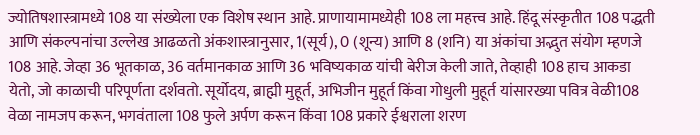ज्योतिषशास्त्रामध्ये 108 या संख्येला एक विशेष स्थान आहे. प्राणायामामध्येही 108 ला महत्त्व आहे. हिंदू संस्कृतीत 108 पद्धती आणि संकल्पनांचा उल्लेख आढळतो अंकशास्त्रानुसार, 1(सूर्य), 0 (शून्य) आणि 8 (शनि) या अंकांचा अद्भुत संयोग म्हणजे 108 आहे. जेव्हा 36 भूतकाळ, 36 वर्तमानकाळ आणि 36 भविष्यकाळ यांची बेरीज केली जाते, तेव्हाही 108 हाच आकडा येतो, जो काळाची परिपूर्णता दर्शवतो. सूर्योदय, ब्राह्मी मुहूर्त, अभिजीन मुहूर्त किंवा गोधुली मुहूर्त यांसारख्या पवित्र वेळी108 वेळा नामजप करून, भगवंताला 108 फुले अर्पण करून किंवा 108 प्रकारे ईश्वराला शरण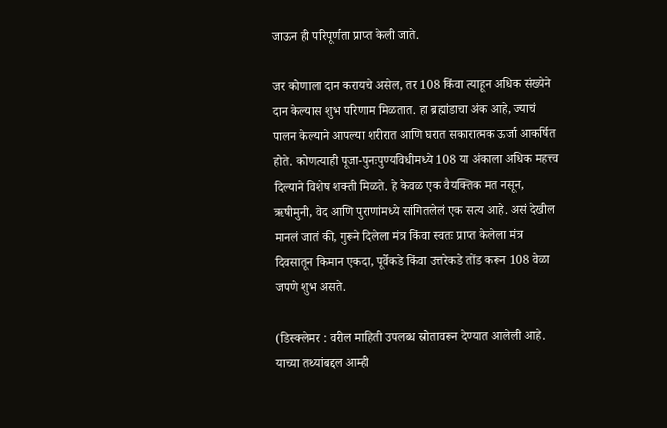जाऊन ही परिपूर्णता प्राप्त केली जाते.

जर कोणाला दान करायचे असेल, तर 108 किंवा त्याहून अधिक संख्येने दान केल्यास शुभ परिणाम मिळतात. हा ब्रह्मांडाचा अंक आहे, ज्याचं पालन केल्याने आपल्या शरीरात आणि घरात सकारात्मक ऊर्जा आकर्षित होते. कोणत्याही पूजा-पुनःपुण्यविधीमध्ये 108 या अंकाला अधिक महत्त्व दिल्याने विशेष शक्ती मिळते. हे केवळ एक वैयक्तिक मत नसून, ऋषीमुनी, वेद आणि पुराणांमध्ये सांगितलेलं एक सत्य आहे. असं देखील मानलं जातं की, गुरूने दिलेला मंत्र किंवा स्वतः प्राप्त केलेला मंत्र दिवसातून किमान एकदा, पूर्वेकडे किंवा उत्तरेकडे तोंड करून 108 वेळा जपणे शुभ असते.

(डिस्क्लेमर : वरील माहिती उपलब्ध स्रोतावरून देण्यात आलेली आहे. याच्या तथ्यांबद्दल आम्ही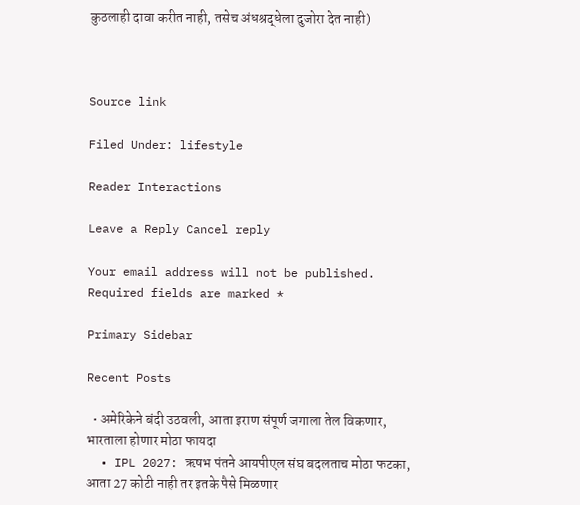कुठलाही दावा करीत नाही, तसेच अंधश्रद्धेला दुजोरा देत नाही)



Source link

Filed Under: lifestyle

Reader Interactions

Leave a Reply Cancel reply

Your email address will not be published. Required fields are marked *

Primary Sidebar

Recent Posts

  • अमेरिकेने बंदी उठवली, आता इराण संपूर्ण जगाला तेल विकणार, भारताला होणार मोठा फायदा
  • IPL 2027: ऋषभ पंतने आयपीएल संघ बदलताच मोठा फटका, आता 27 कोटी नाही तर इतके पैसे मिळणार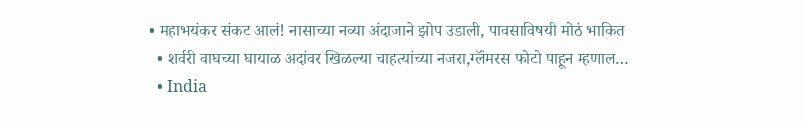• महाभयंकर संकट आलं! नासाच्या नव्या अंदाजाने झोप उडाली, पावसाविषयी मोठं भाकित
  • शर्वरी वाघच्या घायाळ अदांवर खिळल्या चाहत्यांच्या नजरा,ग्लॅंमरस फोटो पाहून म्हणाल…
  • India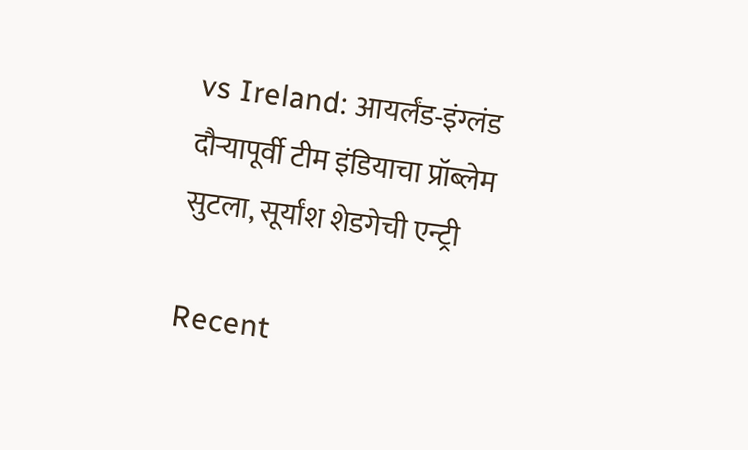vs Ireland: आयर्लंड-इंग्लंड दौऱ्यापूर्वी टीम इंडियाचा प्रॉब्लेम सुटला, सूर्यांश शेडगेची एन्ट्री

Recent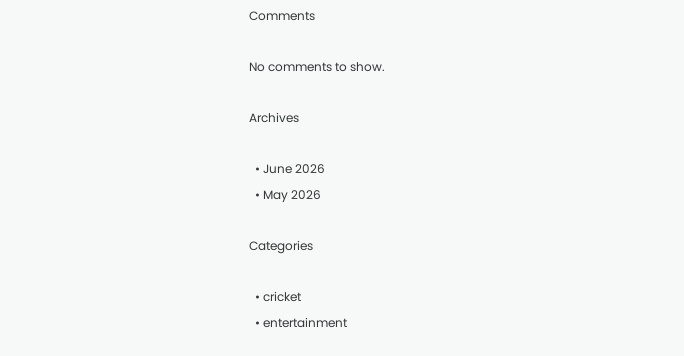Comments

No comments to show.

Archives

  • June 2026
  • May 2026

Categories

  • cricket
  • entertainment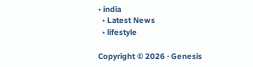• india
  • Latest News
  • lifestyle

Copyright © 2026 · Genesis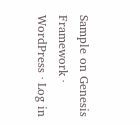Sample on Genesis Framework · WordPress · Log in